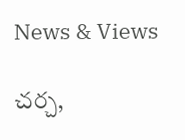News & Views

చర్చ,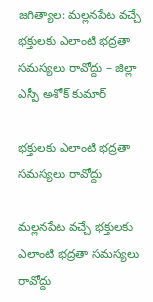జగిత్యాల: మల్లనపేట వచ్చే భక్తులకు ఎలాంటి భద్రతా సమస్యలు రావోద్దు – జిల్లా ఎస్పీ అశోక్ కుమార్

భక్తులకు ఎలాంటి భద్రతా సమస్యలు రావోద్దు

మల్లనపేట వచ్చే భక్తులకు ఎలాంటి భద్రతా సమస్యలు రావోద్దు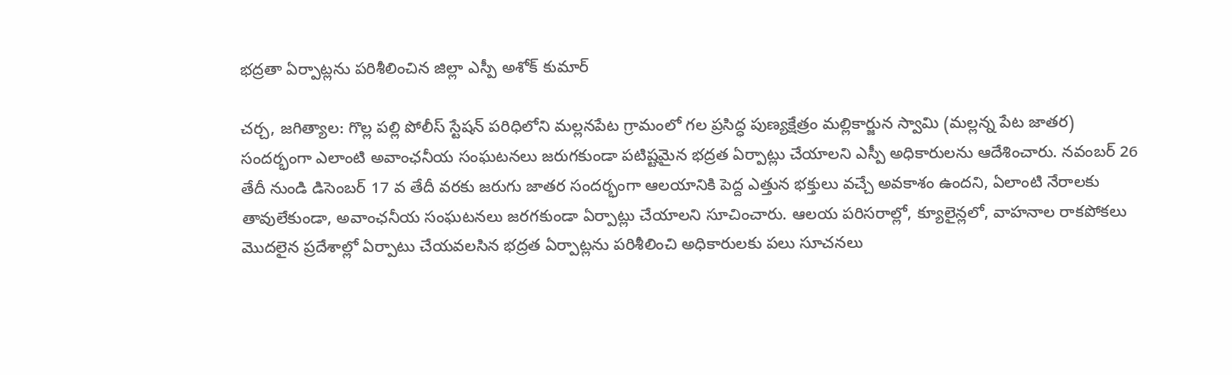భద్రతా ఏర్పాట్లను పరిశీలించిన జిల్లా ఎస్పీ అశోక్ కుమార్

చర్చ, జగిత్యాల: గొల్ల పల్లి పోలీస్ స్టేషన్ పరిధిలోని మల్లనపేట గ్రామంలో గల ప్రసిద్ధ పుణ్యక్షేత్రం మల్లికార్జున స్వామి (మల్లన్న పేట జాతర) సందర్భంగా ఎలాంటి అవాంఛనీయ సంఘటనలు జరుగకుండా పటిష్టమైన భద్రత ఏర్పాట్లు చేయాలని ఎస్పీ అధికారులను ఆదేశించారు. నవంబర్ 26 తేదీ నుండి డిసెంబర్ 17 వ తేదీ వరకు జరుగు జాతర సందర్భంగా ఆలయానికి పెద్ద ఎత్తున భక్తులు వచ్చే అవకాశం ఉందని, ఏలాంటి నేరాలకు తావులేకుండా, అవాంఛనీయ సంఘటనలు జరగకుండా ఏర్పాట్లు చేయాలని సూచించారు. ఆలయ పరిసరాల్లో, క్యూలైన్లలో, వాహనాల రాకపోకలు మొదలైన ప్రదేశాల్లో ఏర్పాటు చేయవలసిన భద్రత ఏర్పాట్లను పరిశీలించి అధికారులకు పలు సూచనలు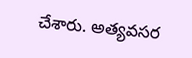చేశారు. అత్యవసర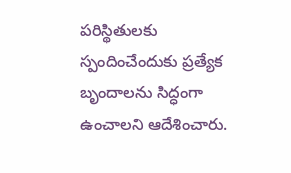పరిస్థితులకు స్పందించేందుకు ప్రత్యేక బృందాలను సిద్ధంగా ఉంచాలని ఆదేశించారు.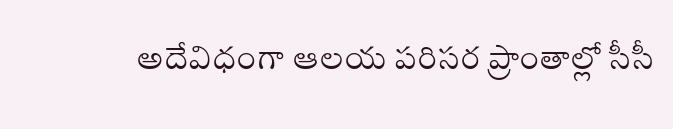అదేవిధంగా ఆలయ పరిసర ప్రాంతాల్లో సీసీ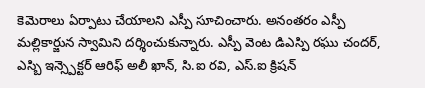కెమెరాలు ఏర్పాటు చేయాలని ఎస్పీ సూచించారు. అనంతరం ఎస్పీ మల్లికార్జున స్వామిని దర్శించుకున్నారు. ఎస్పీ వెంట డిఎస్పి రఘు చందర్, ఎస్బి ఇన్స్పెక్టర్ ఆరిఫ్ అలీ ఖాన్, సి.ఐ రవి, ఎస్.ఐ క్రిషన్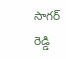సాగర్ రెడ్డి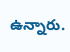ఉన్నారు.